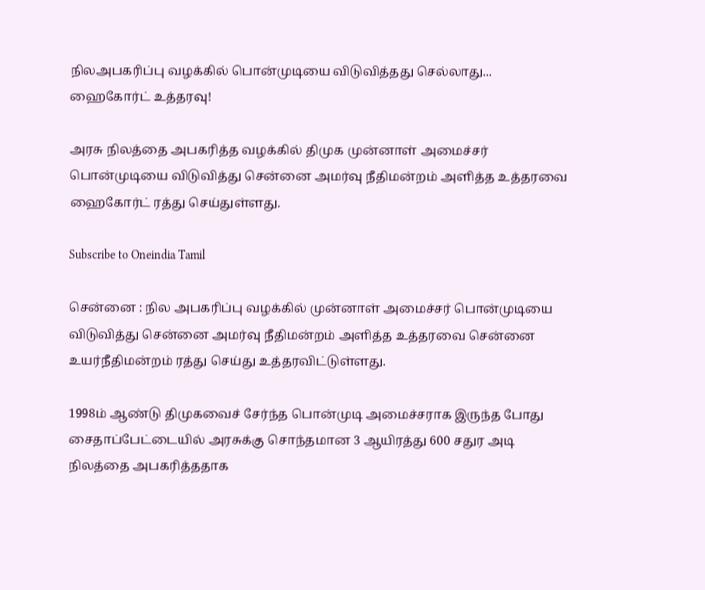நிலஅபகரிப்பு வழக்கில் பொன்முடியை விடுவித்தது செல்லாது... ஹைகோர்ட் உத்தரவு!

அரசு நிலத்தை அபகரித்த வழக்கில் திமுக முன்னாள் அமைச்சர் பொன்முடியை விடுவித்து சென்னை அமர்வு நீதிமன்றம் அளித்த உத்தரவை ஹைகோர்ட் ரத்து செய்துள்ளது.

Subscribe to Oneindia Tamil

சென்னை : நில அபகரிப்பு வழக்கில் முன்னாள் அமைச்சர் பொன்முடியை விடுவித்து சென்னை அமர்வு நீதிமன்றம் அளித்த உத்தரவை சென்னை உயர்நீதிமன்றம் ரத்து செய்து உத்தரவிட்டுள்ளது.

1998ம் ஆண்டு திமுகவைச் சேர்ந்த பொன்முடி அமைச்சராக இருந்த போது சைதாப்பேட்டையில் அரசுக்கு சொந்தமான 3 ஆயிரத்து 600 சதுர அடி நிலத்தை அபகரித்ததாக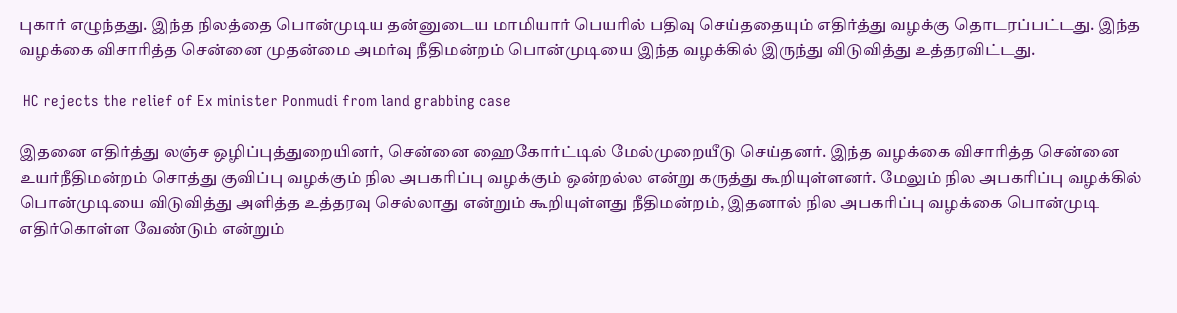புகார் எழுந்தது. இந்த நிலத்தை பொன்முடிய தன்னுடைய மாமியார் பெயரில் பதிவு செய்ததையும் எதிர்த்து வழக்கு தொடரப்பட்டது. இந்த வழக்கை விசாரித்த சென்னை முதன்மை அமர்வு நீதிமன்றம் பொன்முடியை இந்த வழக்கில் இருந்து விடுவித்து உத்தரவிட்டது.

 HC rejects the relief of Ex minister Ponmudi from land grabbing case

இதனை எதிர்த்து லஞ்ச ஒழிப்புத்துறையினர், சென்னை ஹைகோர்ட்டில் மேல்முறையீடு செய்தனர். இந்த வழக்கை விசாரித்த சென்னை உயர்நீதிமன்றம் சொத்து குவிப்பு வழக்கும் நில அபகரிப்பு வழக்கும் ஒன்றல்ல என்று கருத்து கூறியுள்ளனர். மேலும் நில அபகரிப்பு வழக்கில் பொன்முடியை விடுவித்து அளித்த உத்தரவு செல்லாது என்றும் கூறியுள்ளது நீதிமன்றம், இதனால் நில அபகரிப்பு வழக்கை பொன்முடி எதிர்கொள்ள வேண்டும் என்றும்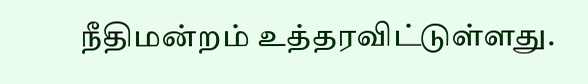நீதிமன்றம் உத்தரவிட்டுள்ளது.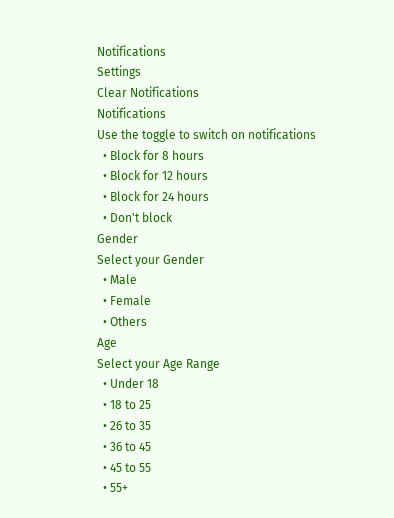Notifications
Settings
Clear Notifications
Notifications
Use the toggle to switch on notifications
  • Block for 8 hours
  • Block for 12 hours
  • Block for 24 hours
  • Don't block
Gender
Select your Gender
  • Male
  • Female
  • Others
Age
Select your Age Range
  • Under 18
  • 18 to 25
  • 26 to 35
  • 36 to 45
  • 45 to 55
  • 55+